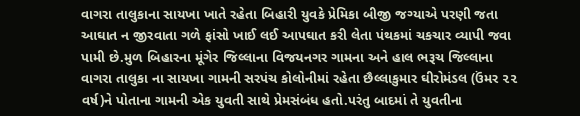વાગરા તાલુકાના સાયખા ખાતે રહેતા બિહારી યુવકે પ્રેમિકા બીજી જગ્યાએ પરણી જતા આઘાત ન જીરવાતા ગળે ફાંસો ખાઈ લઈ આપઘાત કરી લેતા પંથકમાં ચકચાર વ્યાપી જવા પામી છે.મુળ બિહારના મૂંગેર જિલ્લાના વિજયનગર ગામના અને હાલ ભરૂચ જિલ્લાના વાગરા તાલુકા ના સાયખા ગામની સરપંચ કોલોનીમાં રહેતા છૈલ્લાકુમાર ઘીરોમંડલ (ઉંમર ૨૨ વર્ષ)ને પોતાના ગામની એક યુવતી સાથે પ્રેમસંબંધ હતો.પરંતુ બાદમાં તે યુવતીના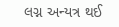લગ્ન અન્યત્ર થઈ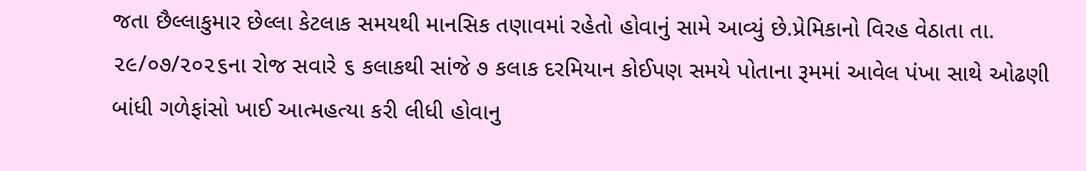જતા છૈલ્લાકુમાર છેલ્લા કેટલાક સમયથી માનસિક તણાવમાં રહેતો હોવાનું સામે આવ્યું છે.પ્રેમિકાનો વિરહ વેઠાતા તા. ૨૯/૦૭/૨૦૨૬ના રોજ સવારે ૬ કલાકથી સાંજે ૭ કલાક દરમિયાન કોઈપણ સમયે પોતાના રૂમમાં આવેલ પંખા સાથે ઓઢણી બાંધી ગળેફાંસો ખાઈ આત્મહત્યા કરી લીધી હોવાનુ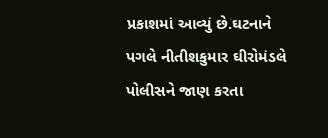પ્રકાશમાં આવ્યું છે.ઘટનાને પગલે નીતીશકુમાર ઘીરોમંડલે પોલીસને જાણ કરતા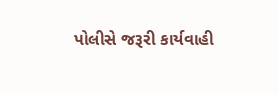પોલીસે જરૂરી કાર્યવાહી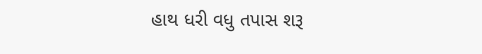હાથ ધરી વધુ તપાસ શરૂ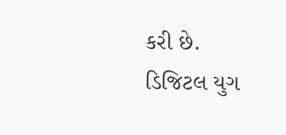કરી છે.
ડિજિટલ યુગ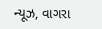ન્યૂઝ, વાગરા